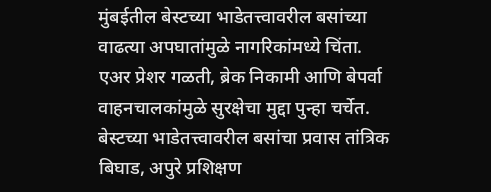मुंबईतील बेस्टच्या भाडेतत्त्वावरील बसांच्या वाढत्या अपघातांमुळे नागरिकांमध्ये चिंता. एअर प्रेशर गळती, ब्रेक निकामी आणि बेपर्वा वाहनचालकांमुळे सुरक्षेचा मुद्दा पुन्हा चर्चेत.
बेस्टच्या भाडेतत्त्वावरील बसांचा प्रवास तांत्रिक बिघाड, अपुरे प्रशिक्षण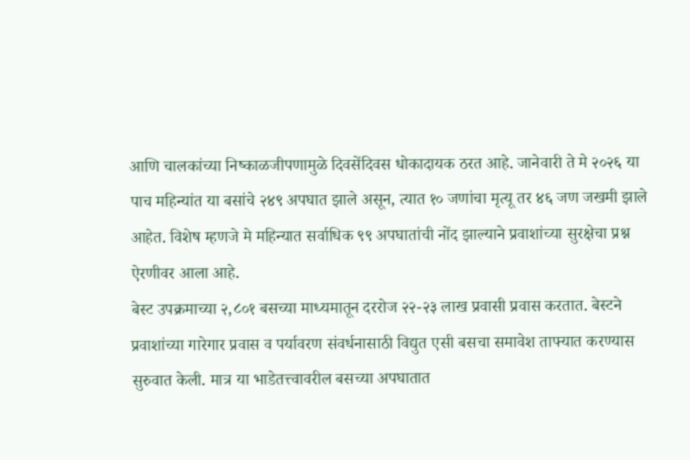आणि चालकांच्या निष्काळजीपणामुळे दिवसेंदिवस धोकादायक ठरत आहे. जानेवारी ते मे २०२६ या पाच महिन्यांत या बसांचे २४९ अपघात झाले असून, त्यात १० जणांचा मृत्यू तर ४६ जण जखमी झाले आहेत. विशेष म्हणजे मे महिन्यात सर्वाधिक ९९ अपघातांची नोंद झाल्याने प्रवाशांच्या सुरक्षेचा प्रश्न ऐरणीवर आला आहे.
बेस्ट उपक्रमाच्या २,८०१ बसच्या माध्यमातून दररोज २२-२३ लाख प्रवासी प्रवास करतात. बेस्टने प्रवाशांच्या गारेगार प्रवास व पर्यावरण संवर्धनासाठी विद्युत एसी बसचा समावेश ताफ्यात करण्यास सुरुवात केली. मात्र या भाडेतत्त्वावरील बसच्या अपघातात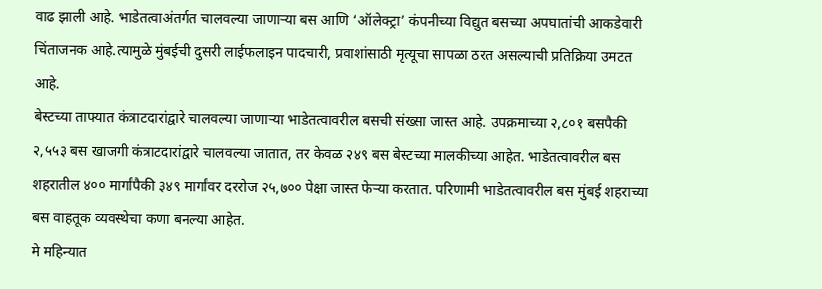वाढ झाली आहे. भाडेतत्वाअंतर्गत चालवल्या जाणाऱ्या बस आणि ‘ऑलेक्ट्रा’ कंपनीच्या विद्युत बसच्या अपघातांची आकडेवारी चिंताजनक आहे.त्यामुळे मुंबईची दुसरी लाईफलाइन पादचारी, प्रवाशांसाठी मृत्यूचा सापळा ठरत असल्याची प्रतिक्रिया उमटत आहे.
बेस्टच्या ताफ्यात कंत्राटदारांद्वारे चालवल्या जाणाऱ्या भाडेतत्वावरील बसची संख्सा जास्त आहे. उपक्रमाच्या २,८०१ बसपैकी २,५५३ बस खाजगी कंत्राटदारांद्वारे चालवल्या जातात, तर केवळ २४९ बस बेस्टच्या मालकीच्या आहेत. भाडेतत्वावरील बस शहरातील ४०० मार्गांपैकी ३४९ मार्गांवर दररोज २५,७०० पेक्षा जास्त फेऱ्या करतात. परिणामी भाडेतत्वावरील बस मुंबई शहराच्या बस वाहतूक व्यवस्थेचा कणा बनल्या आहेत.
मे महिन्यात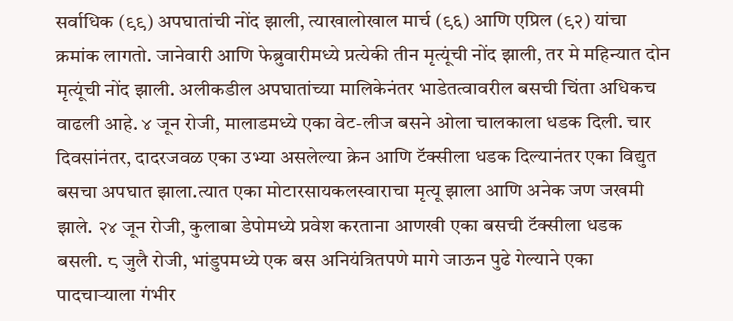सर्वाधिक (९९) अपघातांची नोंद झाली, त्याखालोखाल मार्च (९६) आणि एप्रिल (९२) यांचा क्रमांक लागतो. जानेवारी आणि फेब्रुवारीमध्ये प्रत्येकी तीन मृत्यूंची नोंद झाली, तर मे महिन्यात दोन मृत्यूंची नोंद झाली. अलीकडील अपघातांच्या मालिकेनंतर भाडेतत्वावरील बसची चिंता अधिकच वाढली आहे. ४ जून रोजी, मालाडमध्ये एका वेट-लीज बसने ओला चालकाला धडक दिली. चार दिवसांनंतर, दादरजवळ एका उभ्या असलेल्या क्रेन आणि टॅक्सीला धडक दिल्यानंतर एका विद्युत बसचा अपघात झाला.त्यात एका मोटारसायकलस्वाराचा मृत्यू झाला आणि अनेक जण जखमी झाले. २४ जून रोजी, कुलाबा डेपोमध्ये प्रवेश करताना आणखी एका बसची टॅक्सीला धडक बसली. ८ जुलै रोजी, भांडुपमध्ये एक बस अनियंत्रितपणे मागे जाऊन पुढे गेल्याने एका पादचाऱ्याला गंभीर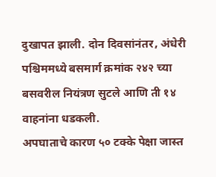दुखापत झाली. दोन दिवसांनंतर, अंधेरी पश्चिममध्ये बसमार्ग क्रमांक २४२ च्या बसवरील नियंत्रण सुटले आणि ती १४ वाहनांना धडकली.
अपघाताचे कारण ५० टक्के पेक्षा जास्त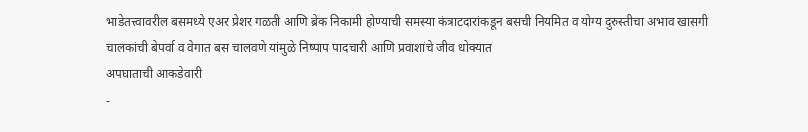भाडेतत्त्वावरील बसमध्ये एअर प्रेशर गळती आणि ब्रेक निकामी होण्याची समस्या कंत्राटदारांकडून बसची नियमित व योग्य दुरुस्तीचा अभाव खासगी चालकांची बेपर्वा व वेगात बस चालवणे यांमुळे निष्पाप पादचारी आणि प्रवाशांचे जीव धोक्यात
अपघाताची आकडेवारी
-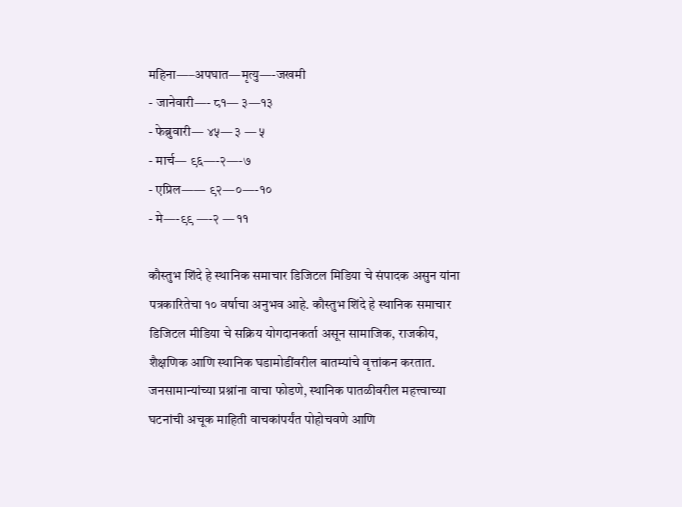महिना—–अपघात—मृत्यु—-जखमी
- जानेवारी—- ८१— ३—१३
- फेब्रुवारी— ४५— ३ — ५
- मार्च— ९६—-२—-७
- एप्रिल—— ९२—०—-१०
- मे—-९९ —-२ — ११

कौस्तुभ शिंदे हे स्थानिक समाचार डिजिटल मिडिया चे संपादक असुन यांना पत्रकारितेचा १० वर्षाचा अनुभव आहे. कौस्तुभ शिंदे हे स्थानिक समाचार डिजिटल मीडिया चे सक्रिय योगदानकर्ता असून सामाजिक, राजकीय, शैक्षणिक आणि स्थानिक घडामोडींवरील बातम्यांचे वृत्तांकन करतात. जनसामान्यांच्या प्रश्नांना वाचा फोडणे, स्थानिक पातळीवरील महत्त्वाच्या घटनांची अचूक माहिती वाचकांपर्यंत पोहोचवणे आणि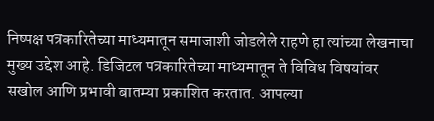निष्पक्ष पत्रकारितेच्या माध्यमातून समाजाशी जोडलेले राहणे हा त्यांच्या लेखनाचा मुख्य उद्देश आहे. डिजिटल पत्रकारितेच्या माध्यमातून ते विविध विषयांवर सखोल आणि प्रभावी बातम्या प्रकाशित करतात. आपल्या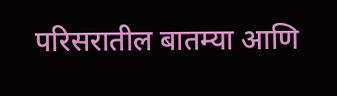परिसरातील बातम्या आणि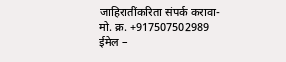जाहिरातींकरिता संपर्क करावा-
मो. क्र. +917507502989
ईमेल –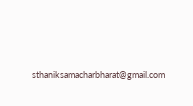sthaniksamacharbharat@gmail.com